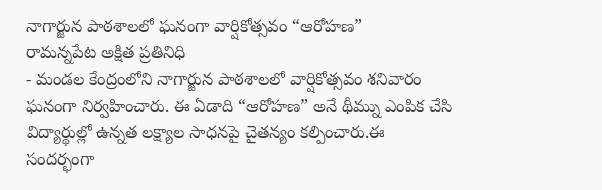నాగార్జున పాఠశాలలో ఘనంగా వార్షికోత్సవం “ఆరోహణ”
రామన్నపేట అక్షిత ప్రతినిధి
- మండల కేంద్రంలోని నాగార్జున పాఠశాలలో వార్షికోత్సవం శనివారం ఘనంగా నిర్వహించారు. ఈ ఏడాది “ఆరోహణ” అనే థీమ్ను ఎంపిక చేసి విద్యార్థుల్లో ఉన్నత లక్ష్యాల సాధనపై చైతన్యం కల్పించారు.ఈ సందర్భంగా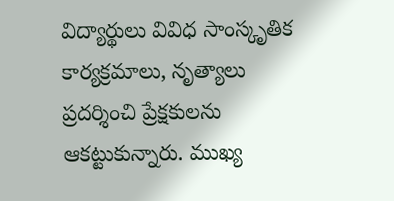విద్యార్థులు వివిధ సాంస్కృతిక కార్యక్రమాలు, నృత్యాలు ప్రదర్శించి ప్రేక్షకులను ఆకట్టుకున్నారు. ముఖ్య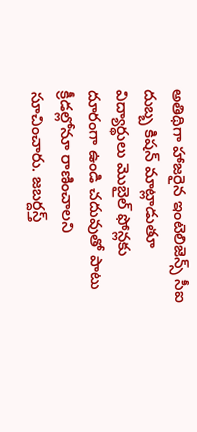అతిథిగా హాజరైన ఇంటెలిజెన్స్ సీఐ దుబ్బ కిషన్ మాట్లాడుతూ విద్యార్థులు మొబైల్ ఫోన్లకు దూరంగా ఉండి చదువుతో పాటు క్రీడల్లోనూ రాణించాలని సూచించారు. జబర్దస్త్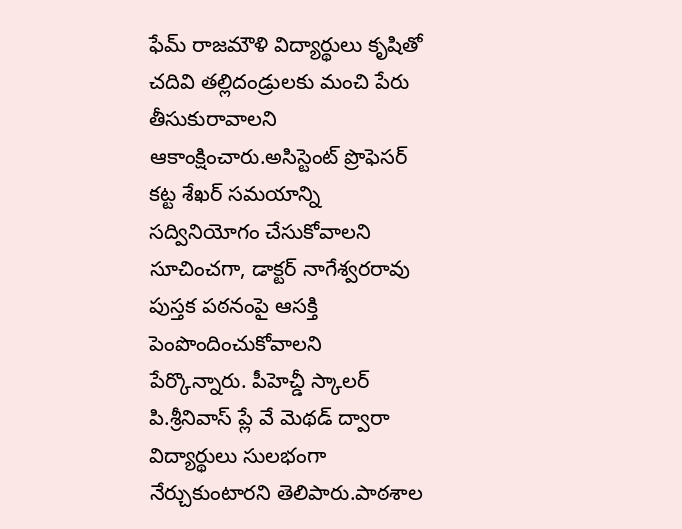ఫేమ్ రాజమౌళి విద్యార్థులు కృషితో చదివి తల్లిదండ్రులకు మంచి పేరు తీసుకురావాలని ఆకాంక్షించారు.అసిస్టెంట్ ప్రొఫెసర్ కట్ట శేఖర్ సమయాన్ని సద్వినియోగం చేసుకోవాలని సూచించగా, డాక్టర్ నాగేశ్వరరావు పుస్తక పఠనంపై ఆసక్తి పెంపొందించుకోవాలని పేర్కొన్నారు. పీహెచ్డీ స్కాలర్ పి.శ్రీనివాస్ ప్లే వే మెథడ్ ద్వారా విద్యార్థులు సులభంగా నేర్చుకుంటారని తెలిపారు.పాఠశాల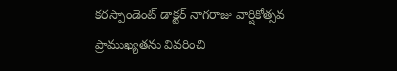కరస్పాండెంట్ డాక్టర్ నాగరాజు వార్షికోత్సవ ప్రాముఖ్యతను వివరించి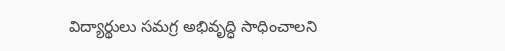విద్యార్థులు సమగ్ర అభివృద్ధి సాధించాలని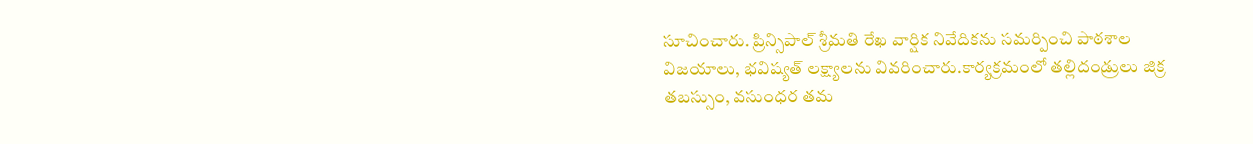సూచించారు. ప్రిన్సిపాల్ శ్రీమతి రేఖ వార్షిక నివేదికను సమర్పించి పాఠశాల విజయాలు, భవిష్యత్ లక్ష్యాలను వివరించారు.కార్యక్రమంలో తల్లిదండ్రులు జిక్ర తబస్సుం, వసుంధర తమ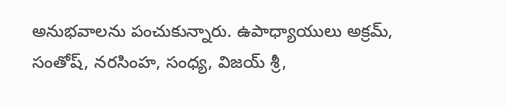అనుభవాలను పంచుకున్నారు. ఉపాధ్యాయులు అక్రమ్, సంతోష్, నరసింహ, సంధ్య, విజయ్ శ్రీ,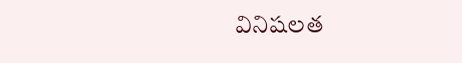వినిషలత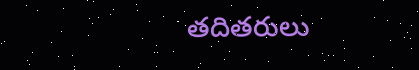తదితరులు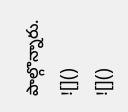పాల్గొన్నారు.
![]()
![]()